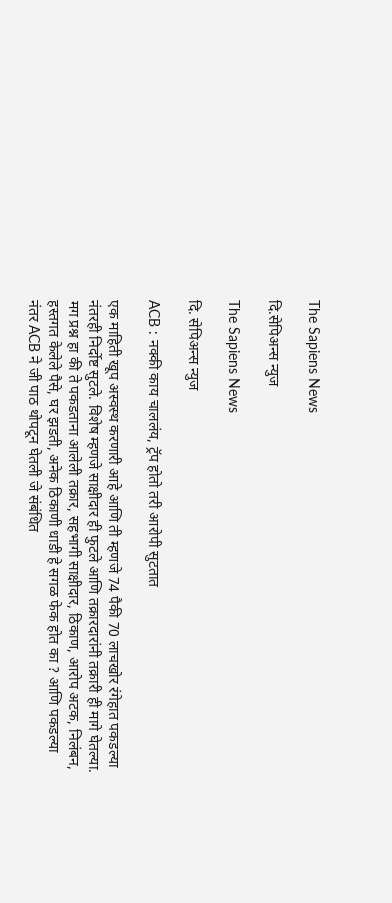The Sapiens News

दि.सेपिअन्स न्युज

The Sapiens News

दि. सेपिअन्स न्युज

ACB : नक्की काय चाललंय, ट्रॅप होतो तरी आरोपी सुटतात

एक माहिती खूप अस्वस्थ करणारी आहे आणि ती म्हणजे 74 पैकी 70 लाचखोर रंगेहात पकडल्या नंतरही निर्दोष्ट सुटले. विशेष म्हणजे साक्षीदार ही फुटले आणि तक्रारदारांनी तक्रारी ही मागे घेतल्या. मग प्रश्न हा की ते पकडताना आलेली तक्रार, सहभागी साक्षीदार, ठिकाण, आरोप अटक, निलंबन, हस्तगत केलेले पैसे, घर झडती, अनेक ठिकाणी धाडी हे सगळ फेक होत का ? आणि पकडल्या नंतर ACB ने जी पाठ थोपटून घेतली जे संबंधित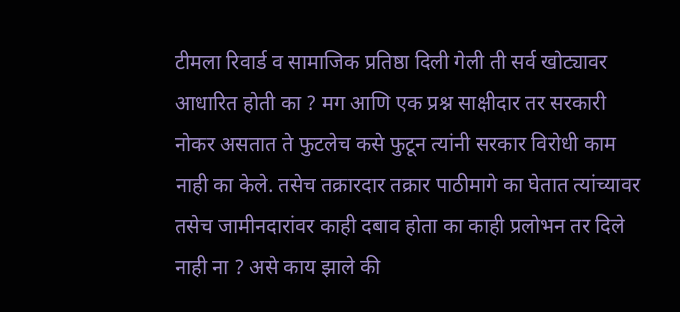टीमला रिवार्ड व सामाजिक प्रतिष्ठा दिली गेली ती सर्व खोट्यावर आधारित होती का ? मग आणि एक प्रश्न साक्षीदार तर सरकारी नोकर असतात ते फुटलेच कसे फुटून त्यांनी सरकार विरोधी काम नाही का केले. तसेच तक्रारदार तक्रार पाठीमागे का घेतात त्यांच्यावर तसेच जामीनदारांवर काही दबाव होता का काही प्रलोभन तर दिले नाही ना ? असे काय झाले की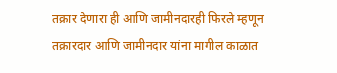तक्रार देणारा ही आणि जामीनदारही फिरले म्हणून तक्रारदार आणि जामीनदार यांना मागील काळात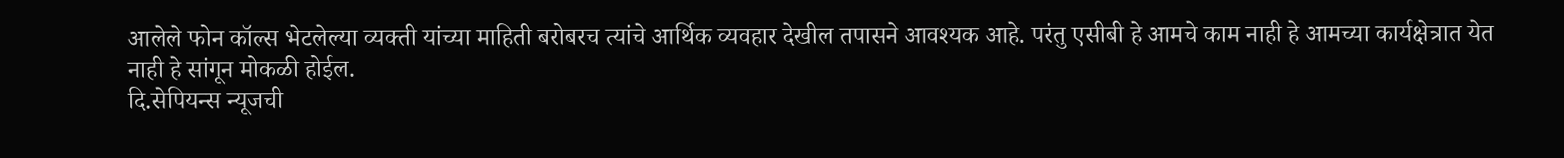आलेले फोन कॉल्स भेटलेल्या व्यक्ती यांच्या माहिती बरोबरच त्यांचे आर्थिक व्यवहार देखील तपासने आवश्यक आहे. परंतु एसीबी हे आमचे काम नाही हे आमच्या कार्यक्षेत्रात येत नाही हे सांगून मोकळी होईल.
दि.सेपियन्स न्यूजची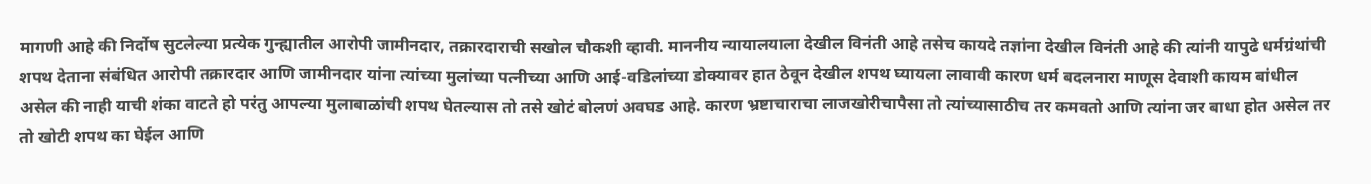मागणी आहे की निर्दोष सुटलेल्या प्रत्येक गुन्ह्यातील आरोपी जामीनदार, तक्रारदाराची सखोल चौकशी व्हावी. माननीय न्यायालयाला देखील विनंती आहे तसेच कायदे तज्ञांना देखील विनंती आहे की त्यांनी यापुढे धर्मग्रंथांची शपथ देताना संबंधित आरोपी तक्रारदार आणि जामीनदार यांना त्यांच्या मुलांच्या पत्नीच्या आणि आई-वडिलांच्या डोक्यावर हात ठेवून देखील शपथ घ्यायला लावावी कारण धर्म बदलनारा माणूस देवाशी कायम बांधील असेल की नाही याची शंका वाटते हो परंतु आपल्या मुलाबाळांची शपथ घेतल्यास तो तसे खोटं बोलणं अवघड आहे. कारण भ्रष्टाचाराचा लाजखोरीचापैसा तो त्यांच्यासाठीच तर कमवतो आणि त्यांना जर बाधा होत असेल तर तो खोटी शपथ का घेईल आणि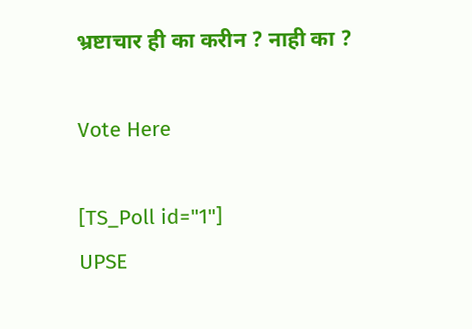भ्रष्टाचार ही का करीन ? नाही का ?

Vote Here

[TS_Poll id="1"]
UPSE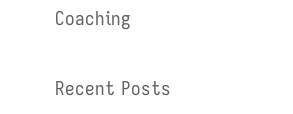Coaching

Recent Posts